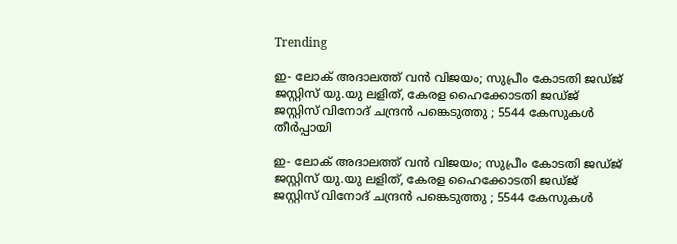Trending

ഇ- ലോക് അദാലത്ത് വൻ വിജയം; സുപ്രീം കോടതി ജഡ്ജ് ജസ്റ്റിസ് യു.യു ലളിത്, കേരള ഹൈക്കോടതി ജഡ്ജ് ജസ്റ്റിസ് വിനോദ് ചന്ദ്രൻ പങ്കെടുത്തു ; 5544 കേസുകള്‍ തീര്‍പ്പായി

ഇ- ലോക് അദാലത്ത് വൻ വിജയം; സുപ്രീം കോടതി ജഡ്ജ് ജസ്റ്റിസ് യു.യു ലളിത്, കേരള ഹൈക്കോടതി ജഡ്ജ് ജസ്റ്റിസ് വിനോദ് ചന്ദ്രൻ പങ്കെടുത്തു ; 5544 കേസുകള്‍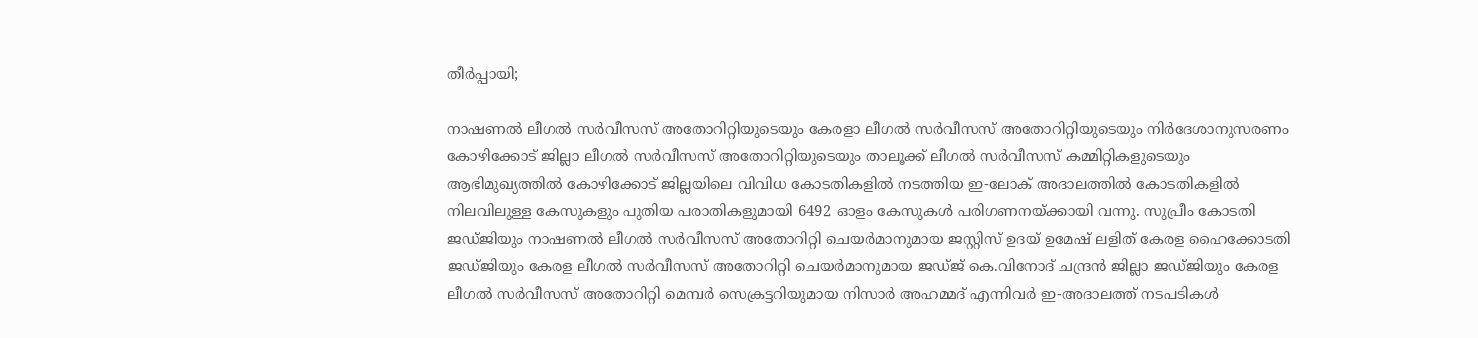തീര്‍പ്പായി;

നാഷണല്‍ ലീഗല്‍ സര്‍വീസസ് അതോറിറ്റിയുടെയും കേരളാ ലീഗല്‍ സര്‍വീസസ് അതോറിറ്റിയുടെയും നിര്‍ദേശാനുസരണം കോഴിക്കോട് ജില്ലാ ലീഗല്‍ സര്‍വീസസ് അതോറിറ്റിയുടെയും താലൂക്ക് ലീഗൽ സർവീസസ് കമ്മിറ്റികളുടെയും ആഭിമുഖ്യത്തില്‍ കോഴിക്കോട് ജില്ലയിലെ വിവിധ കോടതികളില്‍ നടത്തിയ ഇ-ലോക് അദാലത്തില്‍ കോടതികളില്‍ നിലവിലുള്ള കേസുകളും പുതിയ പരാതികളുമായി 6492 ഓളം കേസുകള്‍ പരിഗണനയ്ക്കായി വന്നു. സുപ്രീം കോടതി ജഡ്ജിയും നാഷണൽ ലീഗൽ സർവീസസ് അതോറിറ്റി ചെയർമാനുമായ ജസ്റ്റിസ് ഉദയ് ഉമേഷ് ലളിത് കേരള ഹൈക്കോടതി ജഡ്ജിയും കേരള ലീഗൽ സർവീസസ് അതോറിറ്റി ചെയർമാനുമായ ജഡ്ജ് കെ.വിനോദ് ചന്ദ്രൻ ജില്ലാ ജഡ്ജിയും കേരള ലീഗൽ സർവീസസ് അതോറിറ്റി മെമ്പർ സെക്രട്ടറിയുമായ നിസാർ അഹമ്മദ് എന്നിവർ ഇ-അദാലത്ത് നടപടികൾ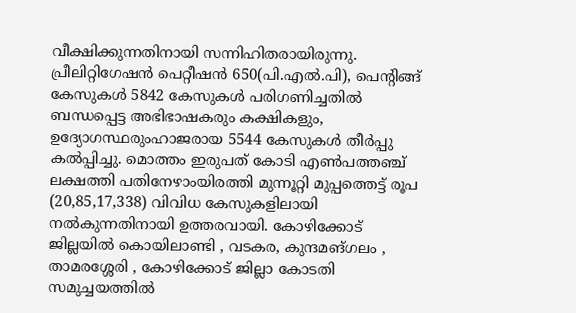വീക്ഷിക്കുന്നതിനായി സന്നിഹിതരായിരുന്നു.
പ്രീലിറ്റിഗേഷന്‍ പെറ്റീഷന്‍ 650(പി.എല്‍.പി), പെന്റിങ്ങ് കേസുകള്‍ 5842 കേസുകള്‍ പരിഗണിച്ചതില്‍ ബന്ധപ്പെട്ട അഭിഭാഷകരും കക്ഷികളും, ഉദ്യോഗസ്ഥരുംഹാജരായ 5544 കേസുകള്‍ തീര്‍പ്പു കല്‍പ്പിച്ചു. മൊത്തം ഇരുപത് കോടി എൺപത്തഞ്ച് ലക്ഷത്തി പതിനേഴാംയിരത്തി മുന്നൂറ്റി മുപ്പത്തെട്ട് രൂപ (20,85,17,338) വിവിധ കേസുകളിലായി നല്‍കുന്നതിനായി ഉത്തരവായി. കോഴിക്കോട് ജില്ലയില്‍ കൊയിലാണ്ടി , വടകര, കുന്ദമങ്ഗലം , താമരശ്ശേരി , കോഴിക്കോട് ജില്ലാ കോടതി സമുച്ചയത്തില്‍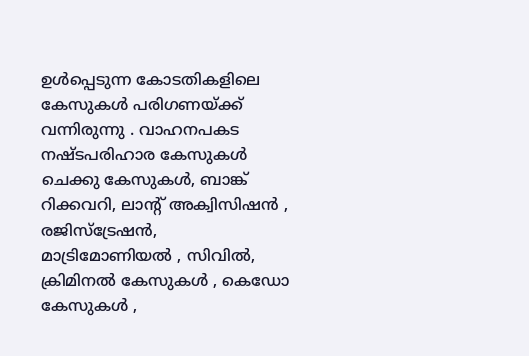ഉള്‍പ്പെടുന്ന കോടതികളിലെ കേസുകള്‍ പരിഗണയ്ക്ക് വന്നിരുന്നു . വാഹനപകട നഷ്ടപരിഹാര കേസുകള്‍ ചെക്കു കേസുകള്‍, ബാങ്ക് റിക്കവറി, ലാന്റ് അക്വിസിഷന്‍ , രജിസ്‌ട്രേഷന്‍, മാട്രിമോണിയല്‍ , സിവില്‍, ക്രിമിനല്‍ കേസുകള്‍ , കെഡോ കേസുകള്‍ ,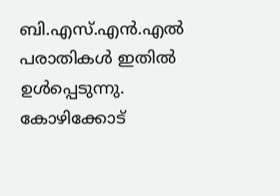ബി.എസ്.എന്‍.എല്‍ പരാതികള്‍ ഇതില്‍ ഉള്‍പ്പെടുന്നു.
കോഴിക്കോട്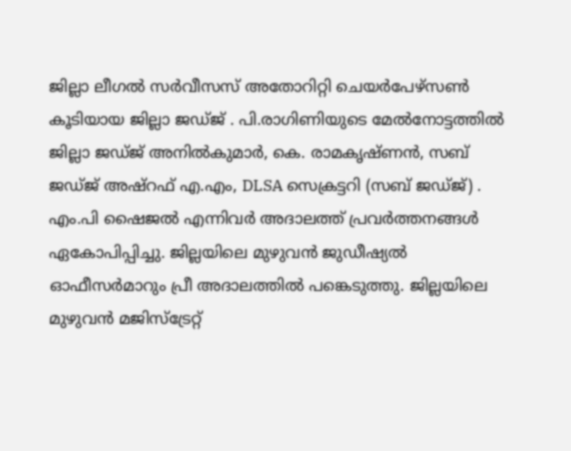ജില്ലാ ലീഗല്‍ സര്‍വീസസ് അതോറിറ്റി ചെയര്‍പേഴ്‌സണ്‍ കൂടിയായ ജില്ലാ ജഡ്ജ് . പി.രാഗിണിയുടെ മേല്‍നോട്ടത്തില്‍ ജില്ലാ ജഡ്ജ് അനിൽകുമാർ, കെ. രാമകൃഷ്ണൻ, സബ് ജഡ്ജ് അഷ്‌റഫ്‌ എ.എം, DLSA സെക്രട്ടറി (സബ് ജഡ്ജ്) . എം.പി ഷൈജല്‍ എന്നിവർ അദാലത്ത് പ്രവര്‍ത്തനങ്ങള്‍ ഏകോപിപ്പിച്ചു. ജില്ലയിലെ മുഴുവൻ ജുഡീഷ്യൽ ഓഫീസർമാറും പ്രീ അദാലത്തിൽ പങ്കെടുത്തു. ജില്ലയിലെ മുഴുവൻ മജിസ്‌ട്രേറ്റ്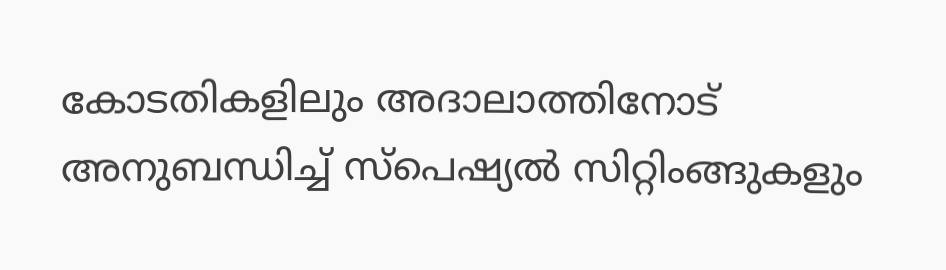കോടതികളിലും അദാലാത്തിനോട് അനുബന്ധിച്ച് സ്പെഷ്യൽ സിറ്റിംങ്ങുകളും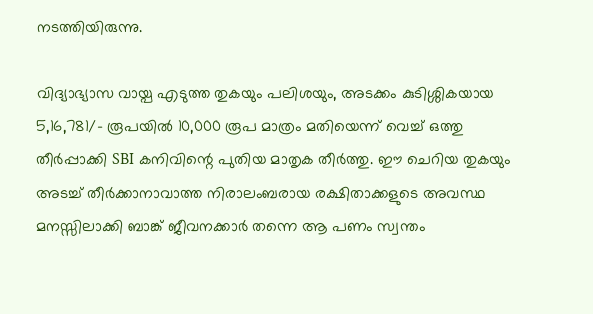നടത്തിയിരുന്നു.

വിദ്യാഭ്യാസ വായ്പ എടുത്ത തുകയും പലിശയും, അടക്കം കുടിശ്ശികയായ 5,16,781/- രൂപയിൽ 10,000 രൂപ മാത്രം മതിയെന്ന് വെച്ച് ഒത്തു തീർപ്പാക്കി SBI കനിവിന്റെ പുതിയ മാതൃക തീർത്തു. ഈ ചെറിയ തുകയും അടച്ച് തീർക്കാനാവാത്ത നിരാലംബരായ രക്ഷിതാക്കളുടെ അവസ്ഥ മനസ്സിലാക്കി ബാങ്ക് ജീവനക്കാർ തന്നെ ആ പണം സ്വന്തം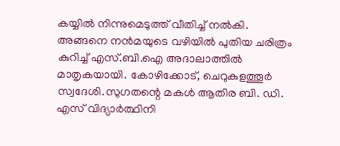കയ്യിൽ നിന്നുമെടുത്ത് വീതിച്ച് നൽകി. അങ്ങനെ നൻമയുടെ വഴിയിൽ പുതിയ ചരിത്രം കുറിച്ച് എസ്.ബി.ഐ അദാലാത്തിൽ മാതൃകയായി. കോഴിക്കോട്, ചെറുകുളത്തൂർ സ്വദേശി.സുഗതന്റെ മകൾ ആതിര ബി. ഡി. എസ് വിദ്യാർത്ഥിനി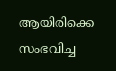ആയിരിക്കെ സംഭവിച്ച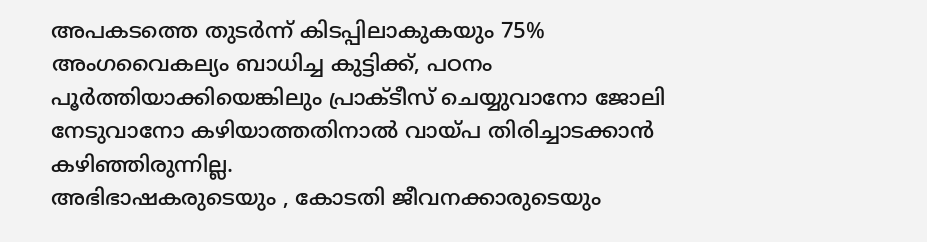അപകടത്തെ തുടർന്ന് കിടപ്പിലാകുകയും 75% അംഗവൈകല്യം ബാധിച്ച കുട്ടിക്ക്, പഠനം പൂർത്തിയാക്കിയെങ്കിലും പ്രാക്ടീസ് ചെയ്യുവാനോ ജോലി നേടുവാനോ കഴിയാത്തതിനാൽ വായ്പ തിരിച്ചാടക്കാൻ കഴിഞ്ഞിരുന്നില്ല.
അഭിഭാഷകരുടെയും , കോടതി ജീവനക്കാരുടെയും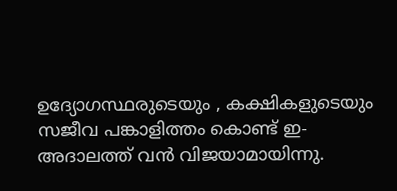ഉദ്യോഗസ്ഥരുടെയും , കക്ഷികളുടെയും സജീവ പങ്കാളിത്തം കൊണ്ട് ഇ-അദാലത്ത് വന്‍ വിജയാമായിന്നു.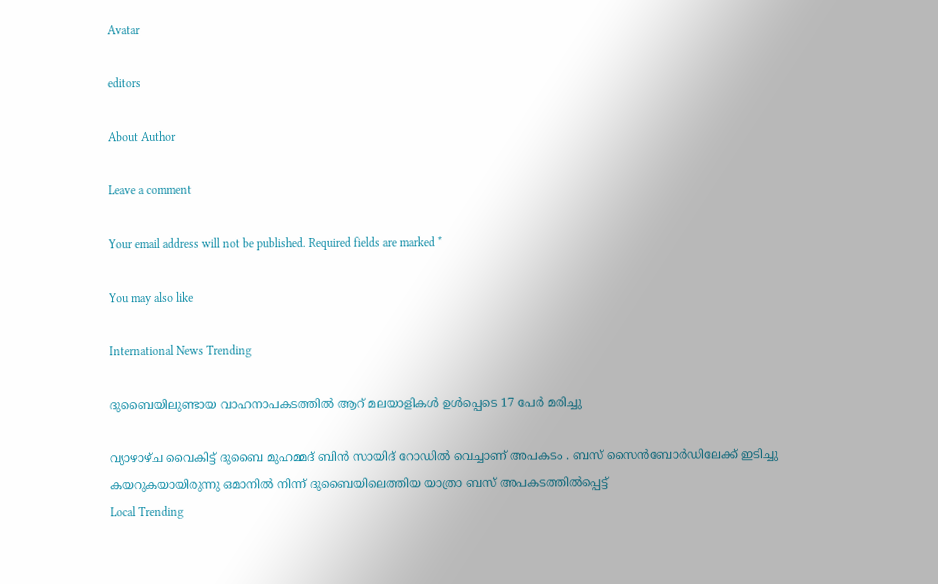Avatar

editors

About Author

Leave a comment

Your email address will not be published. Required fields are marked *

You may also like

International News Trending

ദുബൈയിലുണ്ടായ വാഹനാപകടത്തില്‍ ആറ് മലയാളികള്‍ ഉള്‍പ്പെടെ 17 പേര്‍ മരിച്ചു

വ്യാഴാഴ്ച വൈകിട്ട് ദുബൈ മുഹമ്മദ് ബിൻ സായിദ് റോഡിൽ വെച്ചാണ് അപകടം . ബസ് സൈൻബോർഡിലേക്ക് ഇടിച്ചു കയറുകയായിരുന്നു ഒമാനിൽ നിന്ന് ദുബൈയിലെത്തിയ യാത്രാ ബസ് അപകടത്തിൽപ്പെട്ട്
Local Trending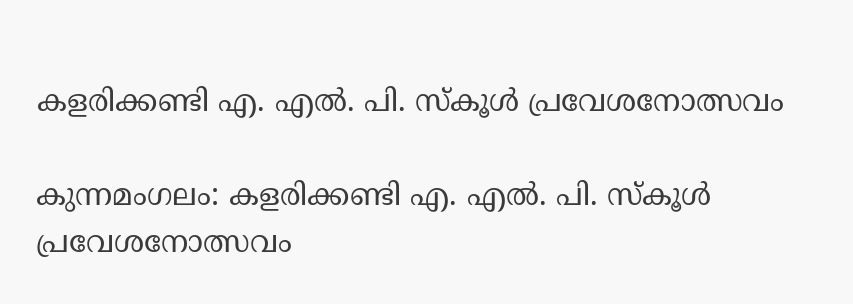കളരിക്കണ്ടി എ. എല്‍. പി. സ്‌കൂള്‍ പ്രവേശനോത്സവം

കുന്നമംഗലം: കളരിക്കണ്ടി എ. എല്‍. പി. സ്‌കൂള്‍ പ്രവേശനോത്സവം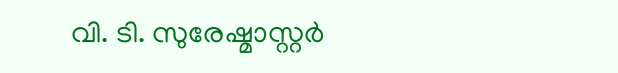വി. ടി. സുരേഷ്മാസ്റ്റര്‍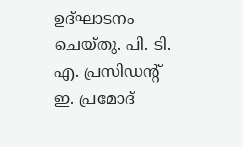ഉദ്ഘാടനം ചെയ്തു. പി. ടി. എ. പ്രസിഡന്റ് ഇ. പ്രമോദ്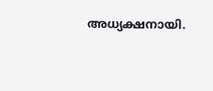അധ്യക്ഷനായി.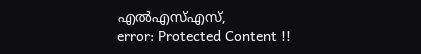എല്‍എസ്എസ്,
error: Protected Content !!